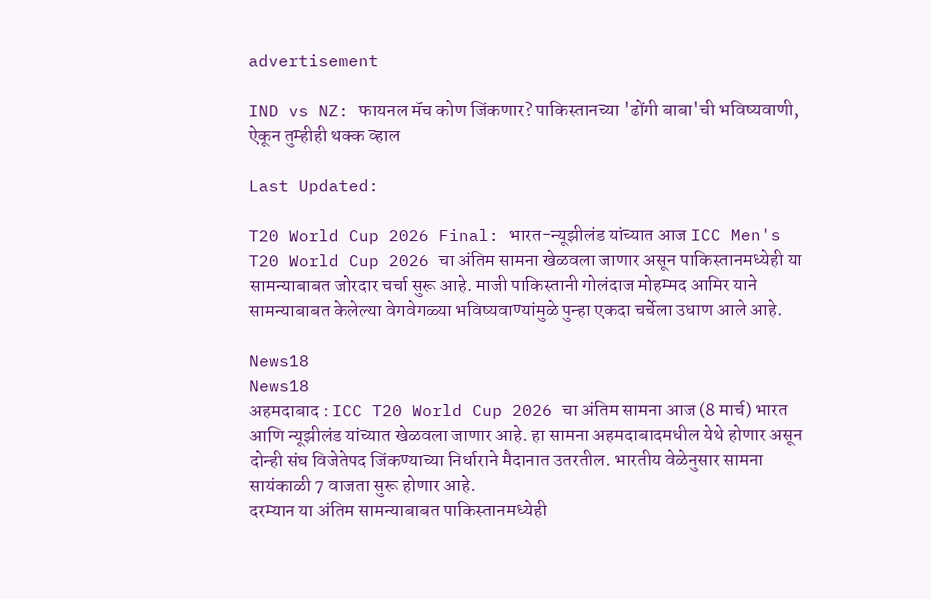advertisement

IND vs NZ: फायनल मॅच कोण जिंकणार? पाकिस्तानच्या 'ढोंगी बाबा'ची भविष्यवाणी, ऐकून तुम्हीही थक्क व्हाल

Last Updated:

T20 World Cup 2026 Final: भारत-न्यूझीलंड यांच्यात आज ICC Men's T20 World Cup 2026 चा अंतिम सामना खेळवला जाणार असून पाकिस्तानमध्येही या सामन्याबाबत जोरदार चर्चा सुरू आहे. माजी पाकिस्तानी गोलंदाज मोहम्मद आमिर याने सामन्याबाबत केलेल्या वेगवेगळ्या भविष्यवाण्यांमुळे पुन्हा एकदा चर्चेला उधाण आले आहे.

News18
News18
अहमदाबाद : ICC T20 World Cup 2026 चा अंतिम सामना आज (8 मार्च) भारत आणि न्यूझीलंड यांच्यात खेळवला जाणार आहे. हा सामना अहमदाबादमधील येथे होणार असून दोन्ही संघ विजेतेपद जिंकण्याच्या निर्धाराने मैदानात उतरतील. भारतीय वेळेनुसार सामना सायंकाळी 7 वाजता सुरू होणार आहे.
दरम्यान या अंतिम सामन्याबाबत पाकिस्तानमध्येही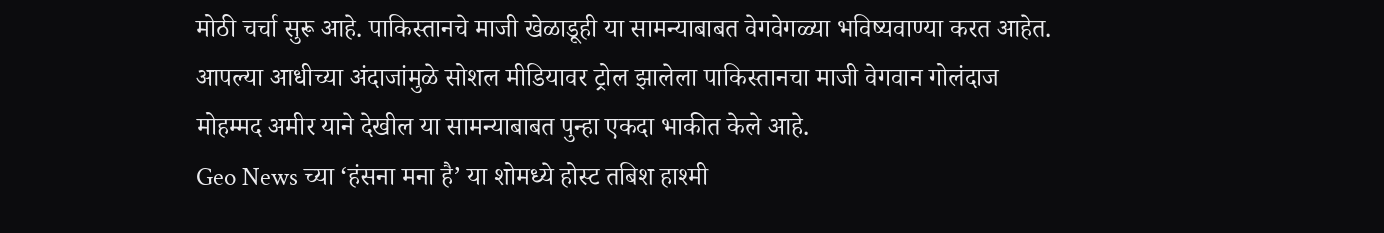मोठी चर्चा सुरू आहे. पाकिस्तानचे माजी खेळाडूही या सामन्याबाबत वेगवेगळ्या भविष्यवाण्या करत आहेत. आपल्या आधीच्या अंदाजांमुळे सोशल मीडियावर ट्रोल झालेला पाकिस्तानचा माजी वेगवान गोलंदाज मोहम्मद अमीर याने देखील या सामन्याबाबत पुन्हा एकदा भाकीत केले आहे.
Geo News च्या ‘हंसना मना है’ या शोमध्ये होस्ट तबिश हाश्मी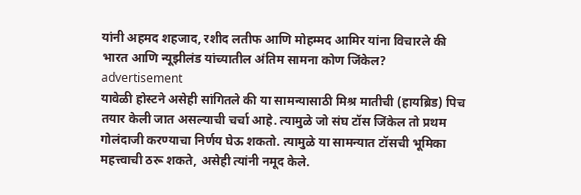यांनी अहमद शहजाद, रशीद लतीफ आणि मोहम्मद आमिर यांना विचारले की भारत आणि न्यूझीलंड यांच्यातील अंतिम सामना कोण जिंकेल?
advertisement
यावेळी होस्टने असेही सांगितले की या सामन्यासाठी मिश्र मातीची (हायब्रिड) पिच तयार केली जात असल्याची चर्चा आहे. त्यामुळे जो संघ टॉस जिंकेल तो प्रथम गोलंदाजी करण्याचा निर्णय घेऊ शकतो. त्यामुळे या सामन्यात टॉसची भूमिका महत्त्वाची ठरू शकते, असेही त्यांनी नमूद केले.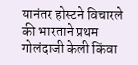यानंतर होस्टने विचारले की भारताने प्रथम गोलंदाजी केली किंवा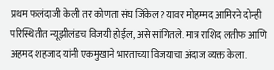प्रथम फलंदाजी केली तर कोणता संघ जिंकेल? यावर मोहम्मद आमिरने दोन्ही परिस्थितीत न्यूझीलंडच विजयी होईल, असे सांगितले. मात्र राशिद लतीफ आणि अहमद शहजाद यांनी एकमुखाने भारताच्या विजयाचा अंदाज व्यक्त केला.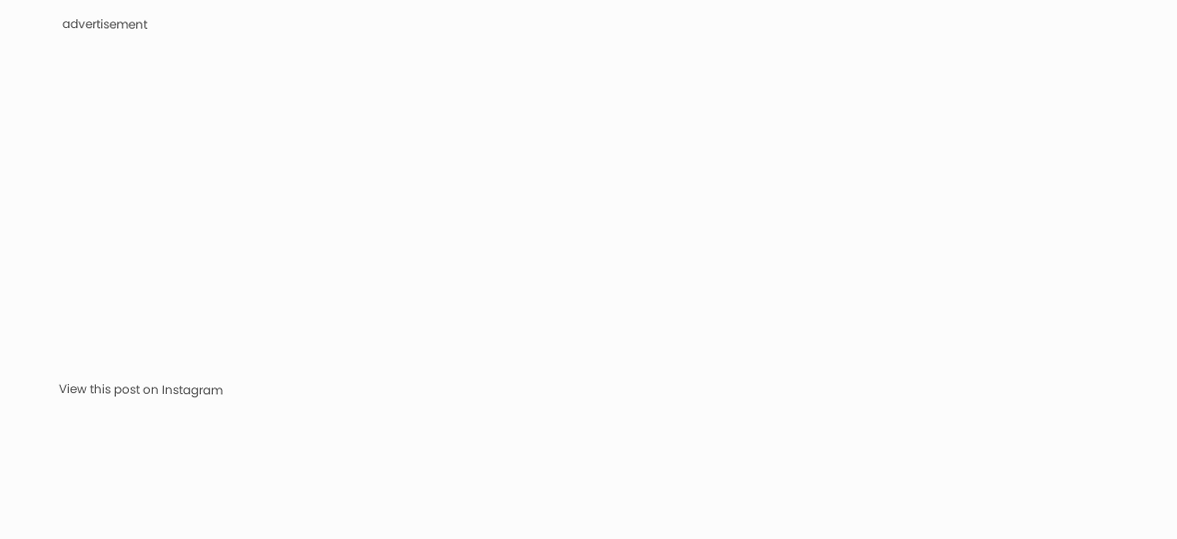advertisement














View this post on Instagram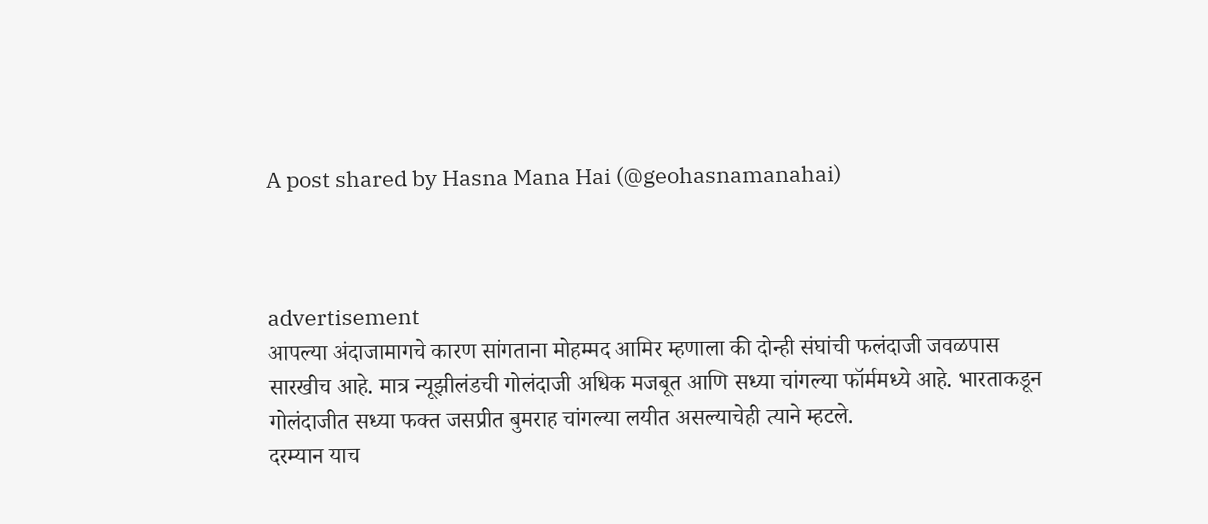A post shared by Hasna Mana Hai (@geohasnamanahai)



advertisement
आपल्या अंदाजामागचे कारण सांगताना मोहम्मद आमिर म्हणाला की दोन्ही संघांची फलंदाजी जवळपास सारखीच आहे. मात्र न्यूझीलंडची गोलंदाजी अधिक मजबूत आणि सध्या चांगल्या फॉर्ममध्ये आहे. भारताकडून गोलंदाजीत सध्या फक्त जसप्रीत बुमराह चांगल्या लयीत असल्याचेही त्याने म्हटले.
दरम्यान याच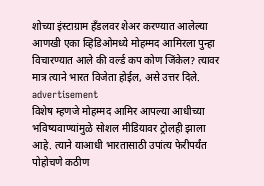शोच्या इंस्टाग्राम हँडलवर शेअर करण्यात आलेल्या आणखी एका व्हिडिओमध्ये मोहम्मद आमिरला पुन्हा विचारण्यात आले की वर्ल्ड कप कोण जिंकेल? त्यावर मात्र त्याने भारत विजेता होईल, असे उत्तर दिले.
advertisement
विशेष म्हणजे मोहम्मद आमिर आपल्या आधीच्या भविष्यवाण्यांमुळे सोशल मीडियावर ट्रोलही झाला आहे. त्याने याआधी भारतासाठी उपांत्य फेरीपर्यंत पोहोचणे कठीण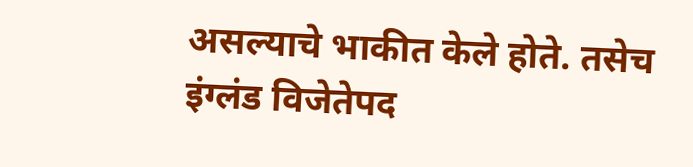असल्याचे भाकीत केले होते. तसेच इंग्लंड विजेतेपद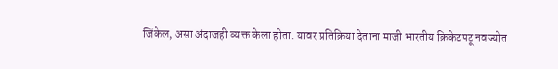जिंकेल, असा अंदाजही व्यक्त केला होता. यावर प्रतिक्रिया देताना माजी भारतीय क्रिकेटपटू नवज्योत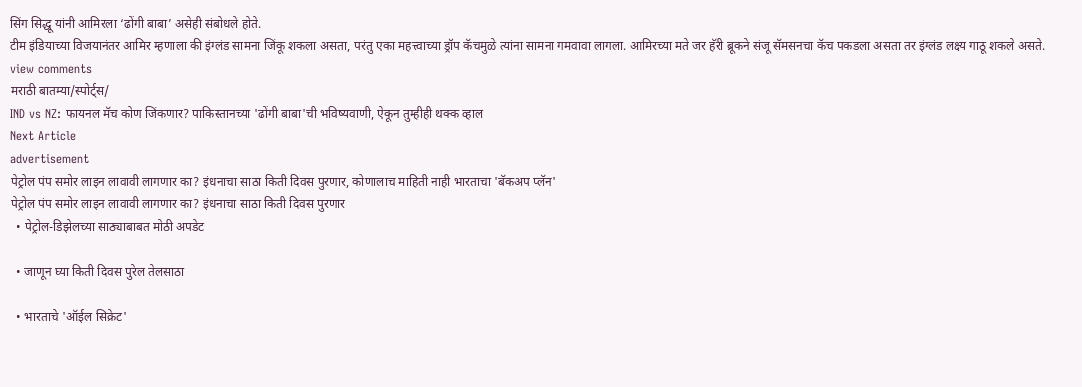सिंग सिद्धू यांनी आमिरला ‘ढोंगी बाबा’ असेही संबोधले होते.
टीम इंडियाच्या विजयानंतर आमिर म्हणाला की इंग्लंड सामना जिंकू शकला असता, परंतु एका महत्त्वाच्या ड्रॉप कॅचमुळे त्यांना सामना गमवावा लागला. आमिरच्या मते जर हॅरी ब्रूकने संजू सॅमसनचा कॅच पकडला असता तर इंग्लंड लक्ष्य गाठू शकले असते.
view comments
मराठी बातम्या/स्पोर्ट्स/
IND vs NZ: फायनल मॅच कोण जिंकणार? पाकिस्तानच्या 'ढोंगी बाबा'ची भविष्यवाणी, ऐकून तुम्हीही थक्क व्हाल
Next Article
advertisement
पेट्रोल पंप समोर लाइन लावावी लागणार का? इंधनाचा साठा किती दिवस पुरणार, कोणालाच माहिती नाही भारताचा 'बॅकअप प्लॅन'
पेट्रोल पंप समोर लाइन लावावी लागणार का? इंधनाचा साठा किती दिवस पुरणार
  • पेट्रोल-डिझेलच्या साठ्याबाबत मोठी अपडेट

  • जाणून घ्या किती दिवस पुरेल तेलसाठा

  • भारताचे 'ऑईल सिक्रेट'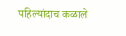पहिल्यांदाच कळाले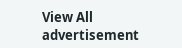View All
advertisement